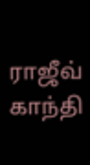ராஜீவ் காந்தி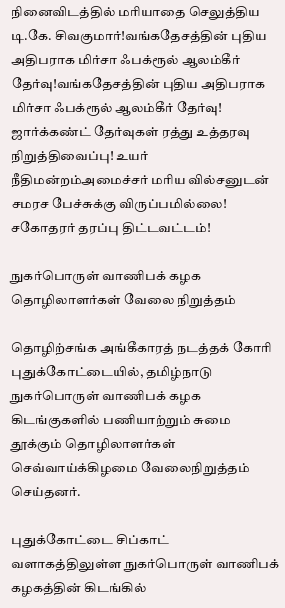நினைவிடத்தில் மரியாதை செலுத்திய டி.கே. சிவகுமார்!வங்கதேசத்தின் புதிய அதிபராக மிர்சா ஃபக்ரூல் ஆலம்கீர் தேர்வு!வங்கதேசத்தின் புதிய அதிபராக மிர்சா ஃபக்ரூல் ஆலம்கீர் தேர்வு! ஜார்க்கண்ட் தேர்வுகள் ரத்து உத்தரவு நிறுத்திவைப்பு! உயர் நீதிமன்றம்அமைச்சர் மரிய வில்சனுடன் சமரச பேச்சுக்கு விருப்பமில்லை! சகோதரர் தரப்பு திட்டவட்டம்!

நுகர்பொருள் வாணிபக் கழக தொழிலாளர்கள் வேலை நிறுத்தம்

தொழிற்சங்க அங்கீகாரத் நடத்தக் கோரி புதுக்கோட்டையில், தமிழ்நாடு நுகர்பொருள் வாணிபக் கழக கிடங்குகளில் பணியாற்றும் சுமை தூக்கும் தொழிலாளர்கள் செவ்வாய்க்கிழமை வேலைநிறுத்தம் செய்தனர்.

புதுக்கோட்டை சிப்காட் வளாகத்திலுள்ள நுகர்பொருள் வாணிபக் கழகத்தின் கிடங்கில்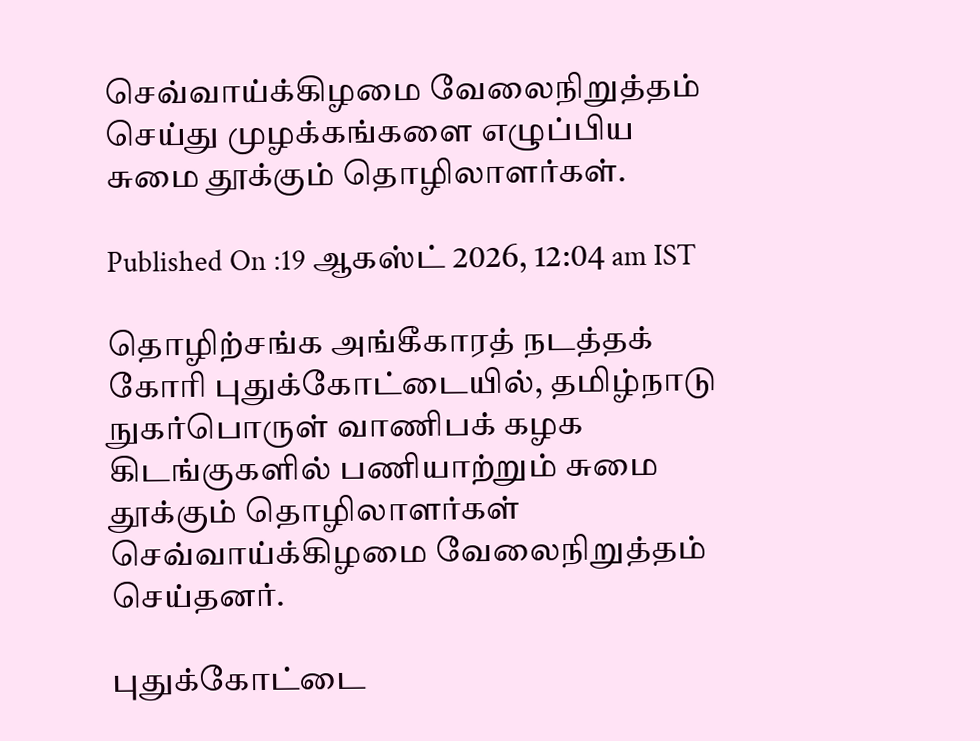செவ்வாய்க்கிழமை வேலைநிறுத்தம் செய்து முழக்கங்களை எழுப்பிய சுமை தூக்கும் தொழிலாளர்கள்.

Published On :19 ஆகஸ்ட் 2026, 12:04 am IST

தொழிற்சங்க அங்கீகாரத் நடத்தக் கோரி புதுக்கோட்டையில், தமிழ்நாடு நுகர்பொருள் வாணிபக் கழக கிடங்குகளில் பணியாற்றும் சுமை தூக்கும் தொழிலாளர்கள் செவ்வாய்க்கிழமை வேலைநிறுத்தம் செய்தனர்.

புதுக்கோட்டை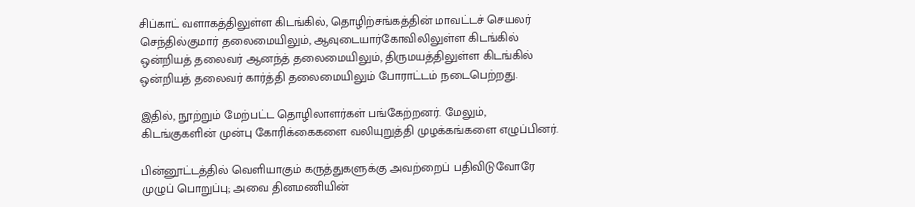சிப்காட் வளாகத்திலுள்ள கிடங்கில், தொழிற்சங்கத்தின் மாவட்டச் செயலர் செந்தில்குமார் தலைமையிலும், ஆவுடையார்கோவிலிலுள்ள கிடங்கில் ஒன்றியத் தலைவர் ஆனந்த் தலைமையிலும், திருமயத்திலுள்ள கிடங்கில் ஒன்றியத் தலைவர் கார்த்தி தலைமையிலும் போராட்டம் நடைபெற்றது.

இதில், நூற்றும் மேற்பட்ட தொழிலாளர்கள் பங்கேற்றனர். மேலும், கிடங்குகளின் முன்பு கோரிக்கைகளை வலியுறுத்தி முழக்கங்களை எழுப்பினர்.

பின்னூட்டத்தில் வெளியாகும் கருத்துகளுக்கு அவற்றைப் பதிவிடுவோரே முழுப் பொறுப்பு; அவை தினமணியின்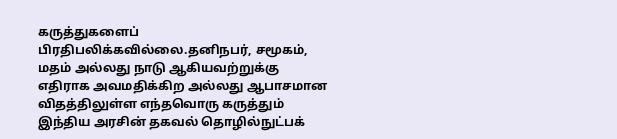கருத்துகளைப் பிரதிபலிக்கவில்லை.தனிநபர், சமூகம், மதம் அல்லது நாடு ஆகியவற்றுக்கு எதிராக அவமதிக்கிற அல்லது ஆபாசமான விதத்திலுள்ள எந்தவொரு கருத்தும் இந்திய அரசின் தகவல் தொழில்நுட்பக்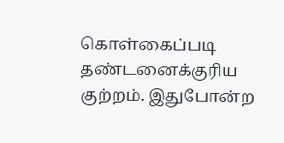கொள்கைப்படி தண்டனைக்குரிய குற்றம். இதுபோன்ற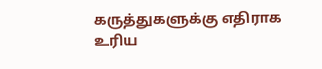கருத்துகளுக்கு எதிராக உரிய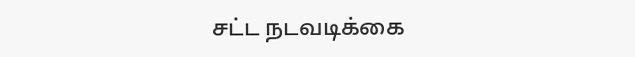சட்ட நடவடிக்கை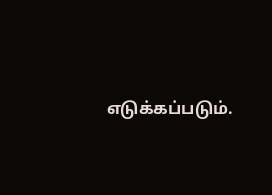எடுக்கப்படும்.